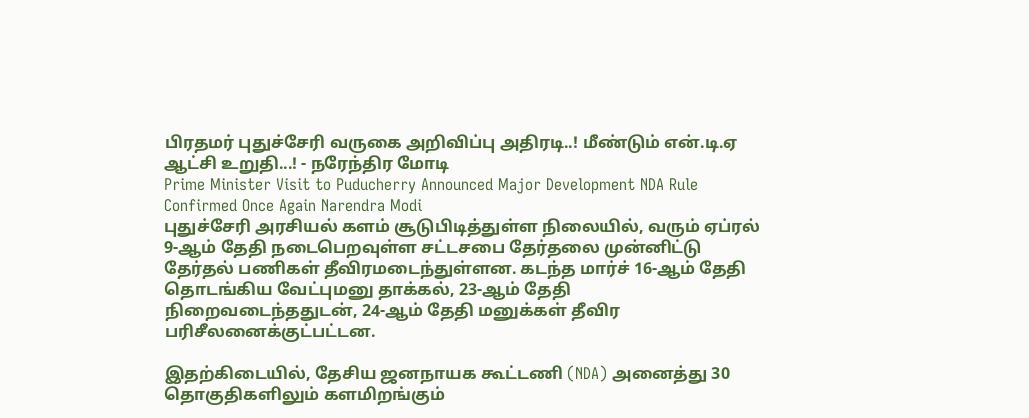பிரதமர் புதுச்சேரி வருகை அறிவிப்பு அதிரடி..! மீண்டும் என்.டி.ஏ ஆட்சி உறுதி...! - நரேந்திர மோடி
Prime Minister Visit to Puducherry Announced Major Development NDA Rule Confirmed Once Again Narendra Modi
புதுச்சேரி அரசியல் களம் சூடுபிடித்துள்ள நிலையில், வரும் ஏப்ரல் 9-ஆம் தேதி நடைபெறவுள்ள சட்டசபை தேர்தலை முன்னிட்டு தேர்தல் பணிகள் தீவிரமடைந்துள்ளன. கடந்த மார்ச் 16-ஆம் தேதி தொடங்கிய வேட்புமனு தாக்கல், 23-ஆம் தேதி நிறைவடைந்ததுடன், 24-ஆம் தேதி மனுக்கள் தீவிர பரிசீலனைக்குட்பட்டன.

இதற்கிடையில், தேசிய ஜனநாயக கூட்டணி (NDA) அனைத்து 30 தொகுதிகளிலும் களமிறங்கும்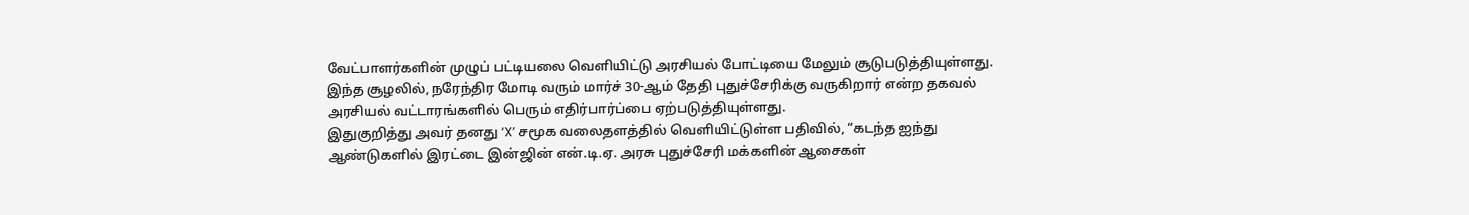வேட்பாளர்களின் முழுப் பட்டியலை வெளியிட்டு அரசியல் போட்டியை மேலும் சூடுபடுத்தியுள்ளது.
இந்த சூழலில், நரேந்திர மோடி வரும் மார்ச் 30-ஆம் தேதி புதுச்சேரிக்கு வருகிறார் என்ற தகவல் அரசியல் வட்டாரங்களில் பெரும் எதிர்பார்ப்பை ஏற்படுத்தியுள்ளது.
இதுகுறித்து அவர் தனது ‘X’ சமூக வலைதளத்தில் வெளியிட்டுள்ள பதிவில், “கடந்த ஐந்து ஆண்டுகளில் இரட்டை இன்ஜின் என்.டி.ஏ. அரசு புதுச்சேரி மக்களின் ஆசைகள்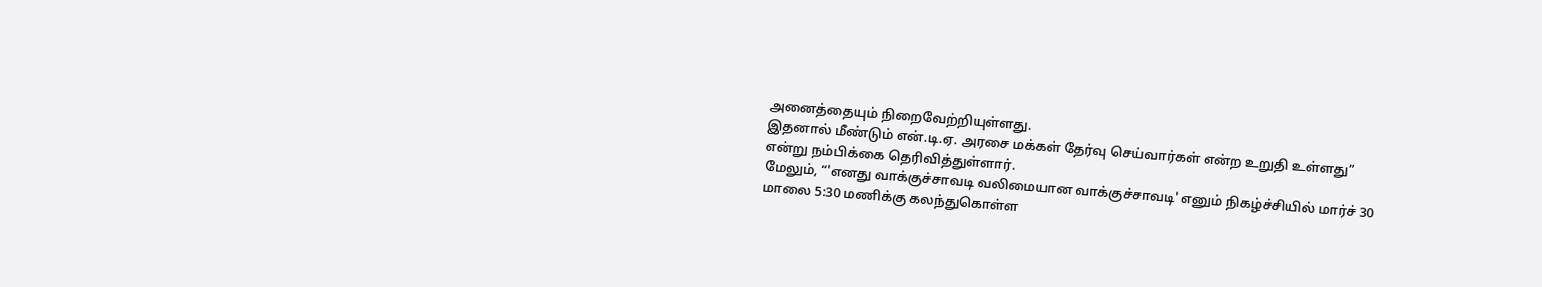அனைத்தையும் நிறைவேற்றியுள்ளது.
இதனால் மீண்டும் என்.டி.ஏ. அரசை மக்கள் தேர்வு செய்வார்கள் என்ற உறுதி உள்ளது” என்று நம்பிக்கை தெரிவித்துள்ளார்.
மேலும், “'எனது வாக்குச்சாவடி வலிமையான வாக்குச்சாவடி' எனும் நிகழ்ச்சியில் மார்ச் 30 மாலை 5:30 மணிக்கு கலந்துகொள்ள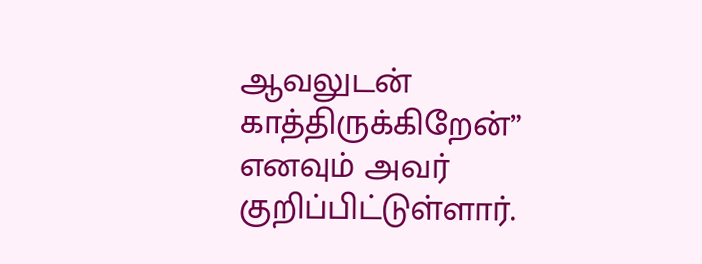ஆவலுடன் காத்திருக்கிறேன்” எனவும் அவர் குறிப்பிட்டுள்ளார்.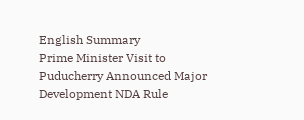English Summary
Prime Minister Visit to Puducherry Announced Major Development NDA Rule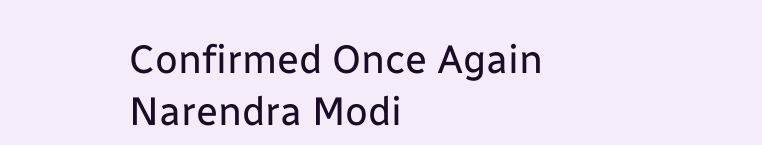Confirmed Once Again Narendra Modi